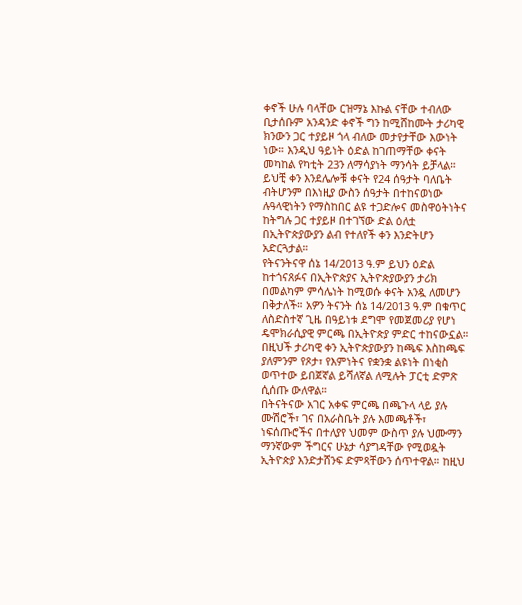ቀኖች ሁሉ ባላቸው ርዝማኔ እኩል ናቸው ተብለው ቢታሰቡም አንዳንድ ቀኖች ግን ከሚሸከሙት ታሪካዊ ክንውን ጋር ተያይዞ ጎላ ብለው መታየታቸው እውነት ነው። እንዲህ ዓይነት ዕድል ከገጠማቸው ቀናት መካከል የካቲት 23ን ለማሳያነት ማንሳት ይቻላል። ይህቺ ቀን እንደሌሎቹ ቀናት የ24 ሰዓታት ባለቤት ብትሆንም በእነዚያ ውስን ሰዓታት በተከናወነው ሉዓላዊነትን የማስከበር ልዩ ተጋድሎና መስዋዕትነትና ከትግሉ ጋር ተያይዞ በተገኘው ድል ዕለቷ በኢትዮጵያውያን ልብ የተለየች ቀን እንድትሆን አድርጓታል።
የትናንትናዋ ሰኔ 14/2013 ዓ.ም ይህን ዕድል ከተጎናጸፉና በኢትዮጵያና ኢትዮጵያውያን ታሪክ በመልካም ምሳሌነት ከሚወሱ ቀናት አንዷ ለመሆን በቅታለች። አዎን ትናንት ሰኔ 14/2013 ዓ.ም በቁጥር ለስድስተኛ ጊዜ በዓይነቱ ደግሞ የመጀመሪያ የሆነ ዴሞክራሲያዊ ምርጫ በኢትዮጵያ ምድር ተከናውኗል። በዚህች ታሪካዊ ቀን ኢትዮጵያውያን ከጫፍ እስከጫፍ ያለምንም የጾታ፣ የእምነትና የቋንቋ ልዩነት በነቂስ ወጥተው ይበጀኛል ይሻለኛል ለሚሉት ፓርቲ ድምጽ ሲሰጡ ውለዋል።
በትናትናው አገር አቀፍ ምርጫ በጫጉላ ላይ ያሉ ሙሽሮች፣ ገና በአራስቤት ያሉ እመጫቶች፣ ነፍሰጡሮችና በተለያየ ህመም ውስጥ ያሉ ህሙማን ማንኛውም ችግርና ሁኔታ ሳያግዳቸው የሚወዷት ኢትዮጵያ እንድታሸንፍ ድምጻቸውን ሰጥተዋል። ከዚህ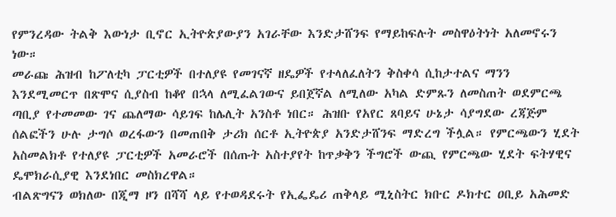የምንረዳው ትልቅ እውነታ ቢኖር ኢትዮጵያውያን አገራቸው እንድታሸንፍ የማይከፍሉት መስዋዕትነት አለመኖሩን ነው።
መራጩ ሕዝብ ከፖለቲካ ፓርቲዎች በተለያዩ የመገናኛ ዘዴዎች የተላለፈለትን ቅስቀሳ ሲከታተልና ማንን እንደሚመርጥ በጽሞና ሲያስብ ከቆየ በኋላ ለሚፈልገውና ይበጀኛል ለሚለው አካል ድምጹን ለመስጠት ወደምርጫ ጣቢያ የተመመው ገና ጨለማው ሳይገፍ ከሌሊት አንስቶ ነበር። ሕዝቡ የአየር ጸባይና ሁኔታ ሳያግደው ረጃጅም ሰልፎችን ሁሉ ታግሶ ወረፋውን በመጠበቅ ታሪክ ሰርቶ ኢትዮጵያ አንድታሸንፍ ማድረግ ችሏል። የምርጫውን ሂደት አስመልክቶ የተለያዩ ፓርቲዎች አመራሮች በሰጡት አስተያየት ከጥቃቅን ችግሮች ውጪ የምርጫው ሂደት ፍትሃዊና ዴሞክራሲያዊ እንደነበር መስክረዋል።
ብልጽግናን ወክለው በጂማ ዞን በሻሻ ላይ የተወዳደሩት የኢፌዴሪ ጠቅላይ ሚኒስትር ክቡር ዶክተር ዐቢይ አሕመድ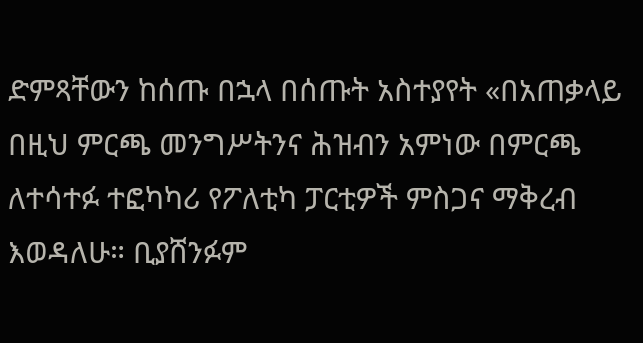ድምጻቸውን ከሰጡ በኋላ በሰጡት አስተያየት «በአጠቃላይ በዚህ ምርጫ መንግሥትንና ሕዝብን አምነው በምርጫ ለተሳተፉ ተፎካካሪ የፖለቲካ ፓርቲዎች ምስጋና ማቅረብ እወዳለሁ። ቢያሸንፉም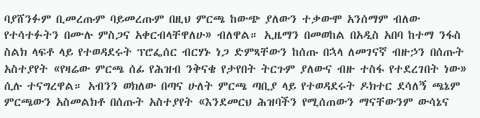ባያሸንፉም ቢመረጡም ባይመረጡም በዚህ ምርጫ ከውጭ ያለውን ተቃውሞ አንሰማም ብለው የተሳተፉትን በሙሉ ምስጋና አቀርብላቸዋለሁ» ብለዋል። ኢዜማን በመወከል በአዲስ አበባ ከተማ ንፋስ ስልክ ላፍቶ ላይ የተወዳደሩት ፕሮፌሰር ብርሃኑ ነጋ ድምጻቸውን ከሰጡ በኋላ ለመገናኛ ብዙኃን በሰጡት አስተያየት «የዛሬው ምርጫ ሰፊ የሕዝብ ንቅናቄ የታየበት ትርጉም ያለውና ብዙ ተስፋ የተደረገበት ነው» ሲሉ ተናግረዋል። አብንን ወክለው በጣና ሁለት ምርጫ ጣቢያ ላይ የተወዳደሩት ዶክተር ደሳለኝ ጫኔም ምርጫውን አስመልክቶ በሰጡት አስተያየት «እንደመርህ ሕዝባችን የሚሰጠውን ማናቸውንም ውሳኔና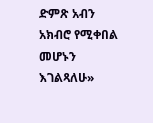ድምጽ አብን አክብሮ የሚቀበል መሆኑን እገልጻለሁ»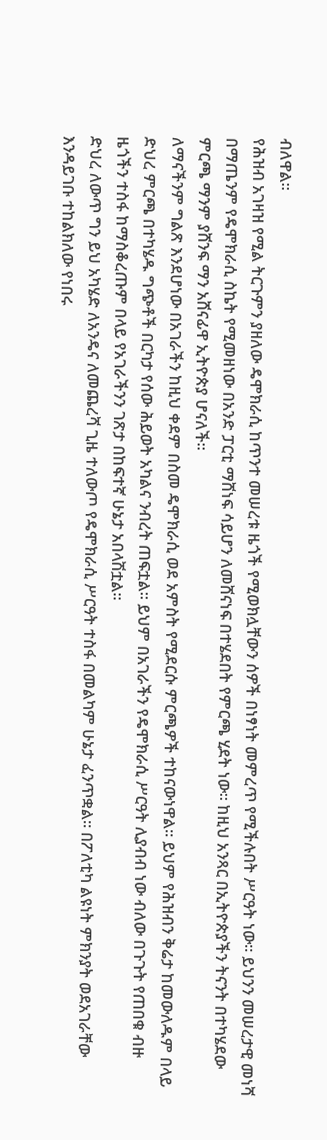ብለዋል።
የሕዝብ አገዛዝ የሚል ትርጉምን ያዘለው ዴሞክራሲ ከጥንተ መሠረቱ ዜጎች የሚወክሏቸውን ሰዎች በነፃነት መምረጥ የሚችሉበት ሥርዓት ነው። ይህንን መሠረታዊ መነሻ በማጤንም የዴሞክራሲ ስኬት የሚመዘነው በአንድ ፓርቲ ማሸነፍ ሳይሆን ለመሸናነፍ በተሄደበት የምርጫ ሂደት ነው። ከዚህ አንጻር በኢትዮጵያችን ትናንት በተካሄደው ምርጫ ማንም ያሸንፍ ማን አሸናፊዋ ኢትዮጵያ ሆናለች።
ለማናችንም ግልጽ እንደሆነው በአገራችን ከዚህ ቀደም በስመ ዴሞክራሲ ወደ አምስት የሚደርሱ ምርጫዎች ተከናውነዋል። ይህም የሕዝብን ቅሬታ ከመውለዱም በላይ ድህረ ምርጫ በተካሄዱ ግጭቶች በርካታ የሰው ሕይወት አካልና ንብረት ጠፍቷል። ይህም በአገራችን የዴሞክራሲ ሥርዓት ሊያብብ ነው ብለው በጉጉት የጠበቁ ብዙ ዜጎችን ተስፋ ከማስቆረጡም በላይ የአገራችንን ገጽታ በከፍተኛ ሁኔታ አበላሽቷል።
ድህረ ለውጥ ግን ይህ አካሄድ ለአንዴና ለመጨረሻ ጊዜ ተለውጦ የዴሞክራሲ ሥርዓት ተስፋ በመልካም ሁኔታ ፈንጥቋል። በፖለቲካ ልዩነት ምክንያት ወደአገራቸው እንዳይገቡ ተከልክለው የነበሩ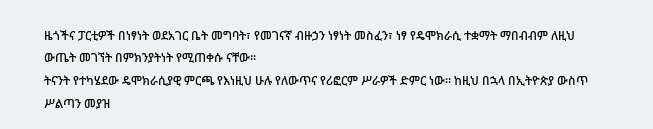ዜጎችና ፓርቲዎች በነፃነት ወደአገር ቤት መግባት፣ የመገናኛ ብዙኃን ነፃነት መስፈን፣ ነፃ የዴሞክራሲ ተቋማት ማበብብም ለዚህ ውጤት መገኘት በምክንያትነት የሚጠቀሱ ናቸው።
ትናንት የተካሄደው ዴሞክራሲያዊ ምርጫ የእነዚህ ሁሉ የለውጥና የሪፎርም ሥራዎች ድምር ነው። ከዚህ በኋላ በኢትዮጵያ ውስጥ ሥልጣን መያዝ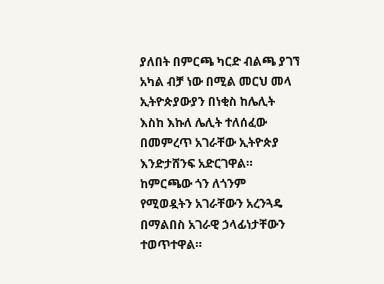ያለበት በምርጫ ካርድ ብልጫ ያገኘ አካል ብቻ ነው በሚል መርህ መላ ኢትዮጵያውያን በነቂስ ከሌሊት እስከ እኩለ ሌሊት ተለሰፈው በመምረጥ አገራቸው ኢትዮጵያ እንድታሸንፍ አድርገዋል። ከምርጫው ጎን ለጎንም የሚወዷትን አገራቸውን አረንጓዴ በማልበስ አገራዊ ኃላፊነታቸውን ተወጥተዋል።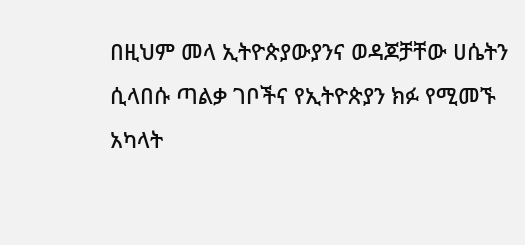በዚህም መላ ኢትዮጵያውያንና ወዳጆቻቸው ሀሴትን ሲላበሱ ጣልቃ ገቦችና የኢትዮጵያን ክፉ የሚመኙ አካላት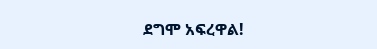ደግሞ አፍረዋል!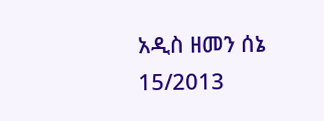አዲስ ዘመን ሰኔ 15/2013